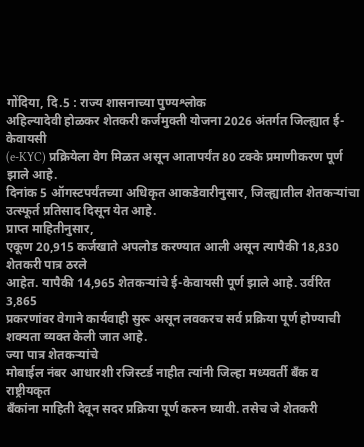गोंदिया, दि.5 : राज्य शासनाच्या पुण्यश्लोक
अहिल्यादेवी होळकर शेतकरी कर्जमुक्ती योजना 2026 अंतर्गत जिल्ह्यात ई-केवायसी
(e-KYC) प्रक्रियेला वेग मिळत असून आतापर्यंत 80 टक्के प्रमाणीकरण पूर्ण झाले आहे.
दिनांक 5 ऑगस्टपर्यंतच्या अधिकृत आकडेवारीनुसार, जिल्ह्यातील शेतकऱ्यांचा
उत्स्फूर्त प्रतिसाद दिसून येत आहे.
प्राप्त माहितीनुसार,
एकूण 20,915 कर्जखाते अपलोड करण्यात आली असून त्यापैकी 18,830 शेतकरी पात्र ठरले
आहेत. यापैकी 14,965 शेतकऱ्यांचे ई-केवायसी पूर्ण झाले आहे. उर्वरित 3,865
प्रकरणांवर वेगाने कार्यवाही सुरू असून लवकरच सर्व प्रक्रिया पूर्ण होण्याची
शक्यता व्यक्त केली जात आहे.
ज्या पात्र शेतकऱ्यांचे
मोबाईल नंबर आधारशी रजिस्टर्ड नाहीत त्यांनी जिल्हा मध्यवर्ती बँक व राष्ट्रीयकृत
बँकांना माहिती देवून सदर प्रक्रिया पूर्ण करुन घ्यावी. तसेच जे शेतकरी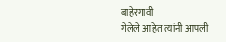बाहेरगावी
गेलेले आहेत त्यांनी आपली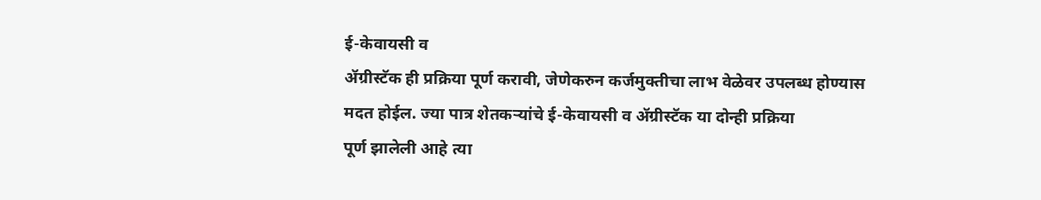ई-केवायसी व
ॲग्रीस्टॅक ही प्रक्रिया पूर्ण करावी, जेणेकरुन कर्जमुक्तीचा लाभ वेळेवर उपलब्ध होण्यास
मदत होईल. ज्या पात्र शेतकऱ्यांचे ई-केवायसी व ॲग्रीस्टॅक या दोन्ही प्रक्रिया
पूर्ण झालेली आहे त्या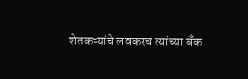शेतकऱ्यांचे लवकरच त्यांच्या बँक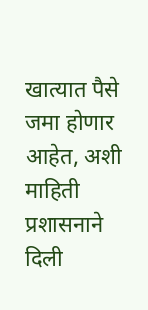खात्यात पैसे जमा होणार
आहेत, अशी माहिती प्रशासनाने दिली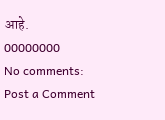आहे.
00000000
No comments:
Post a Comment